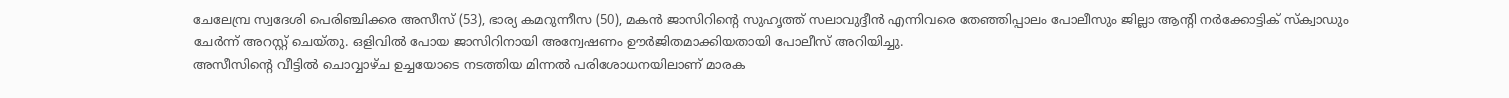ചേലേമ്പ്ര സ്വദേശി പെരിഞ്ചിക്കര അസീസ് (53), ഭാര്യ കമറുന്നീസ (50), മകൻ ജാസിറിന്റെ സുഹൃത്ത് സലാവുദ്ദീൻ എന്നിവരെ തേഞ്ഞിപ്പാലം പോലീസും ജില്ലാ ആന്റി നർക്കോട്ടിക് സ്ക്വാഡും ചേർന്ന് അറസ്റ്റ് ചെയ്തു. ഒളിവിൽ പോയ ജാസിറിനായി അന്വേഷണം ഊർജിതമാക്കിയതായി പോലീസ് അറിയിച്ചു.
അസീസിന്റെ വീട്ടിൽ ചൊവ്വാഴ്ച ഉച്ചയോടെ നടത്തിയ മിന്നൽ പരിശോധനയിലാണ് മാരക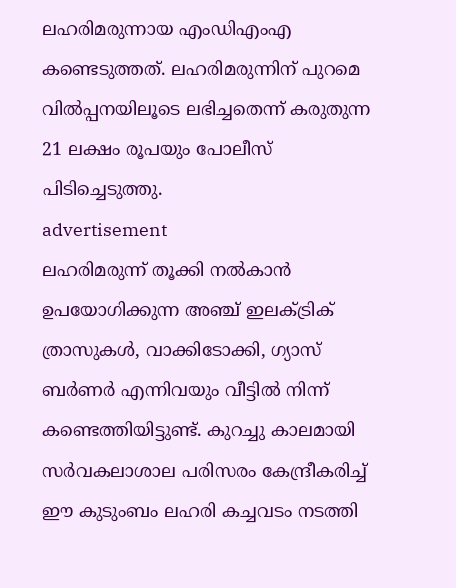ലഹരിമരുന്നായ എംഡിഎംഎ കണ്ടെടുത്തത്. ലഹരിമരുന്നിന് പുറമെ വിൽപ്പനയിലൂടെ ലഭിച്ചതെന്ന് കരുതുന്ന 21 ലക്ഷം രൂപയും പോലീസ് പിടിച്ചെടുത്തു.
advertisement
ലഹരിമരുന്ന് തൂക്കി നൽകാൻ ഉപയോഗിക്കുന്ന അഞ്ച് ഇലക്ട്രിക് ത്രാസുകൾ, വാക്കിടോക്കി, ഗ്യാസ് ബർണർ എന്നിവയും വീട്ടിൽ നിന്ന് കണ്ടെത്തിയിട്ടുണ്ട്. കുറച്ചു കാലമായി സർവകലാശാല പരിസരം കേന്ദ്രീകരിച്ച് ഈ കുടുംബം ലഹരി കച്ചവടം നടത്തി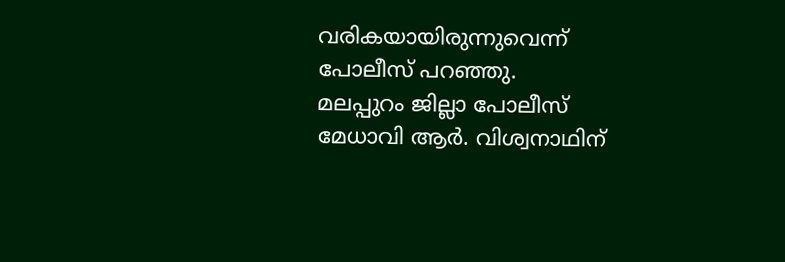വരികയായിരുന്നുവെന്ന് പോലീസ് പറഞ്ഞു.
മലപ്പുറം ജില്ലാ പോലീസ് മേധാവി ആർ. വിശ്വനാഥിന്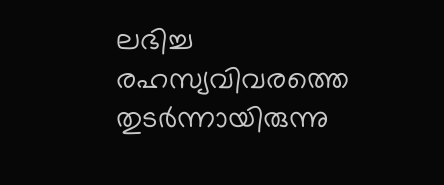ലഭിച്ച രഹസ്യവിവരത്തെ തുടർന്നായിരുന്നു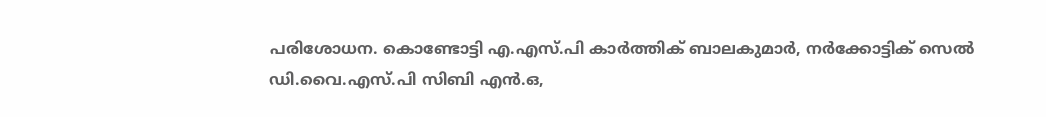പരിശോധന. കൊണ്ടോട്ടി എ.എസ്.പി കാർത്തിക് ബാലകുമാർ, നർക്കോട്ടിക് സെൽ ഡി.വൈ.എസ്.പി സിബി എൻ.ഒ,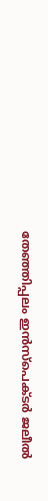തേഞ്ഞിപ്പലം ഇൻസ്പെക്ടർ ജലീൽ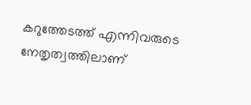കറുത്തേടത്ത് എന്നിവരുടെ നേതൃത്വത്തിലാണ്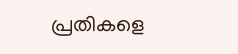പ്രതികളെ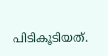പിടികൂടിയത്.